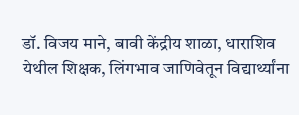डॉ. विजय माने, बावी केंद्रीय शाळा, धाराशिव येथील शिक्षक, लिंगभाव जाणिवेतून विद्यार्थ्यांना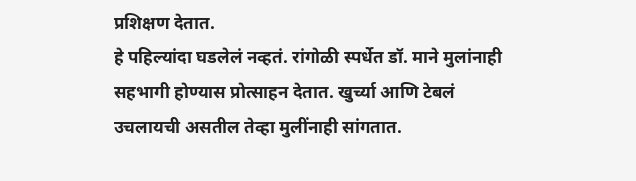प्रशिक्षण देतात.
हे पहिल्यांदा घडलेलं नव्हतं. रांगोळी स्पर्धेत डॉ. माने मुलांनाही सहभागी होण्यास प्रोत्साहन देतात. खुर्च्या आणि टेबलं उचलायची असतील तेव्हा मुलींनाही सांगतात.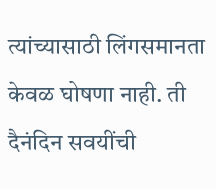त्यांच्यासाठी लिंगसमानता केवळ घोषणा नाही. ती दैनंदिन सवयींची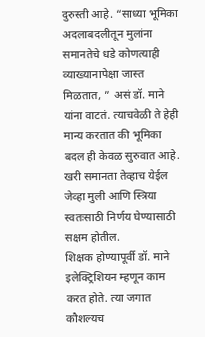दुरुस्ती आहे. “साध्या भूमिका अदलाबदलीतून मुलांना समानतेचे धडे कोणत्याही व्याख्यानापेक्षा जास्त मिळतात, ” असं डॉ. माने यांना वाटतं. त्याचवेळी ते हेही मान्य करतात की भूमिका बदल ही केवळ सुरुवात आहे. खरी समानता तेव्हाच येईल जेव्हा मुली आणि स्त्रिया स्वतःसाठी निर्णय घेण्यासाठी सक्षम होतील.
शिक्षक होण्यापूर्वी डॉ. माने इलेक्ट्रिशियन म्हणून काम करत होते. त्या जगात कौशल्यच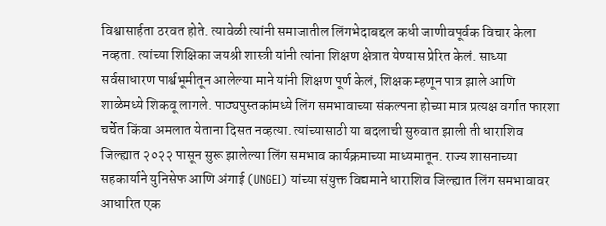विश्वासार्हता ठरवत होते. त्यावेळी त्यांनी समाजातील लिंगभेदाबद्दल कधी जाणीवपूर्वक विचार केला नव्हता. त्यांच्या शिक्षिका जयश्री शास्त्री यांनी त्यांना शिक्षण क्षेत्रात येण्यास प्रेरित केलं. साध्या सर्वसाधारण पार्श्वभूमीतून आलेल्या माने यांनी शिक्षण पूर्ण केलं, शिक्षक म्हणून पात्र झाले आणि शाळेमध्ये शिकवू लागले. पाठ्यपुस्तकांमध्ये लिंग समभावाच्या संकल्पना होच्या मात्र प्रत्यक्ष वर्गात फारशा चर्चेत किंवा अमलात येताना दिसत नव्हत्या. त्यांच्यासाठी या बदलाची सुरुवात झाली ती धाराशिव जिल्ह्यात २०२२ पासून सुरू झालेल्या लिंग समभाव कार्यक्रमाच्या माध्यमातून. राज्य शासनाच्या सहकार्याने युनिसेफ आणि अंगाई (UNGEI) यांच्या संयुक्त विद्यमाने धाराशिव जिल्ह्यात लिंग समभावावर आधारित एक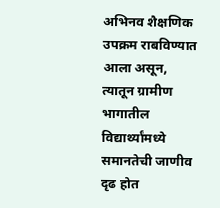अभिनव शैक्षणिक उपक्रम राबविण्यात आला असून, त्यातून ग्रामीण भागातील विद्यार्थ्यांमध्ये समानतेची जाणीव दृढ होत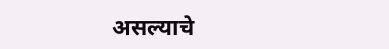असल्याचे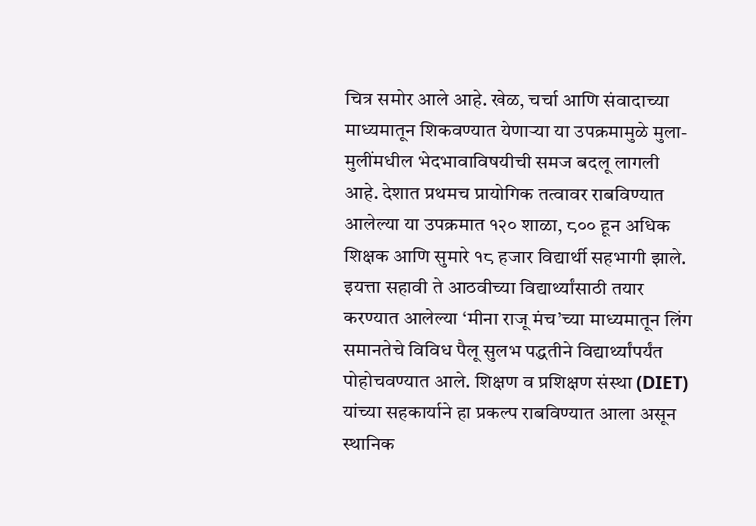चित्र समोर आले आहे. खेळ, चर्चा आणि संवादाच्या माध्यमातून शिकवण्यात येणाऱ्या या उपक्रमामुळे मुला-मुलींमधील भेदभावाविषयीची समज बदलू लागली आहे. देशात प्रथमच प्रायोगिक तत्वावर राबविण्यात आलेल्या या उपक्रमात १२० शाळा, ८०० हून अधिक शिक्षक आणि सुमारे १८ हजार विद्यार्थी सहभागी झाले. इयत्ता सहावी ते आठवीच्या विद्यार्थ्यांसाठी तयार करण्यात आलेल्या ‘मीना राजू मंच’च्या माध्यमातून लिंग समानतेचे विविध पैलू सुलभ पद्धतीने विद्यार्थ्यांपर्यंत पोहोचवण्यात आले. शिक्षण व प्रशिक्षण संस्था (DIET) यांच्या सहकार्याने हा प्रकल्प राबविण्यात आला असून स्थानिक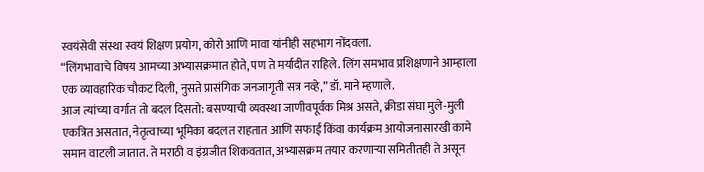स्वयंसेवी संस्था स्वयं शिक्षण प्रयोग, कोरो आणि मावा यांनीही सहभाग नोंदवला.
“लिंगभावाचे विषय आमच्या अभ्यासक्रमात होते, पण ते मर्यादीत राहिले. लिंग समभाव प्रशिक्षणाने आम्हाला एक व्यावहारिक चौकट दिली, नुसते प्रासंगिक जनजागृती सत्र नव्हे,” डॉ. माने म्हणाले.
आज त्यांच्या वर्गात तो बदल दिसतो: बसण्याची व्यवस्था जाणीवपूर्वक मिश्र असते, क्रीडा संघा मुले-मुली एकत्रित असतात, नेतृत्वाच्या भूमिका बदलत राहतात आणि सफाई किंवा कार्यक्रम आयोजनासारखी कामे समान वाटली जातात. ते मराठी व इंग्रजीत शिकवतात, अभ्यासक्रम तयार करणाऱ्या समितीतही ते असून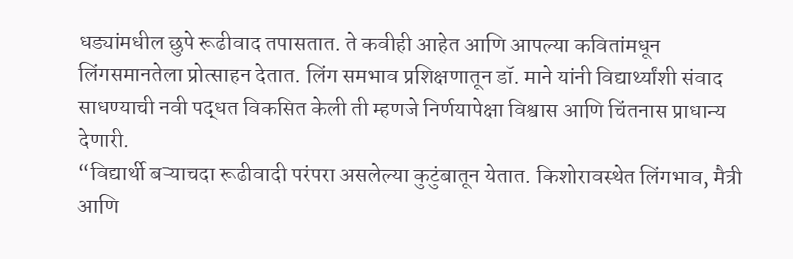धड्यांमधील छुपे रूढीवाद तपासतात. ते कवीही आहेत आणि आपल्या कवितांमधून लिंगसमानतेला प्रोत्साहन देतात. लिंग समभाव प्रशिक्षणातून डॉ. माने यांनी विद्यार्थ्यांशी संवाद साधण्याची नवी पद्धत विकसित केली ती म्हणजे निर्णयापेक्षा विश्वास आणि चिंतनास प्राधान्य देणारी.
“विद्यार्थी बऱ्याचदा रूढीवादी परंपरा असलेल्या कुटुंबातून येतात. किशोरावस्थेत लिंगभाव, मैत्री आणि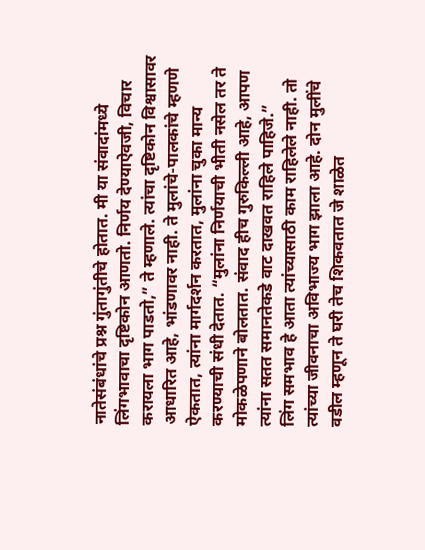नातेसंबंधांचे प्रश्न गुंतागुंतीचे होतात. मी या संवादांमध्ये लिंगभावाचा दृष्टिकोन आणतो. निर्णय देण्याऐवजी, विचार करायला भाग पाडतो,” ते म्हणाले. त्यांचा दृष्टिकोन विश्वासावर आधारित आहे, भांडणावर नाही. ते मुलांचे-पालकांचे म्हणणे ऐकतात, त्यांना मार्गदर्शन करतात, मुलांना चुका मान्य करण्याची संधी देतात. “मुलांना निर्णयाची भीती नसेल तर ते मोकळेपणाने बोलतात. संवाद हीच गुरुकिल्ली आहे, आपण त्यांना सतत समानतेकडे वाट दाखवत राहिले पाहिजे.”
लिंग समभाव हे आता त्यांच्यासाठी काम राहिलेले नाही. तो त्यांच्या जीवनाचा अविभाज्य भाग झाला आहे. दोन मुलींचे वडील म्हणून ते घरी तेच शिकवतात जे शाळेत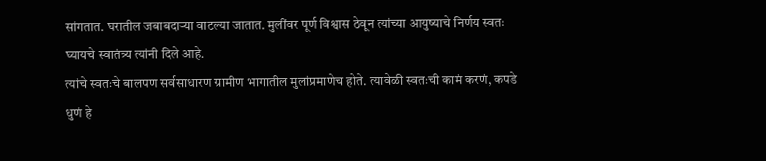सांगतात. घरातील जबाबदाऱ्या वाटल्या जातात. मुलींवर पूर्ण विश्वास ठेवून त्यांच्या आयुष्याचे निर्णय स्वतः घ्यायचे स्वातंत्र्य त्यांनी दिले आहे.
त्यांचे स्वतःचे बालपण सर्वसाधारण ग्रामीण भागातील मुलांप्रमाणेच होते. त्यावेळी स्वतःची कामं करणं, कपडे धुणं हे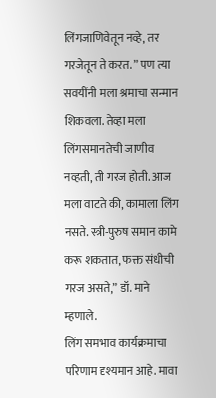लिंगजाणिवेतून नव्हे, तर गरजेतून ते करत. ” पण त्या सवयींनी मला श्रमाचा सन्मान शिकवला. तेव्हा मला लिंगसमानतेची जाणीव नव्हती, ती गरज होती. आज मला वाटते की, कामाला लिंग नसते. स्त्री-पुरुष समान कामे करू शकतात, फक्त संधीची गरज असते,” डॉ. माने म्हणाले.
लिंग समभाव कार्यक्रमाचा परिणाम दृश्यमान आहे. मावा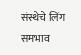संस्थेचे लिंग समभाव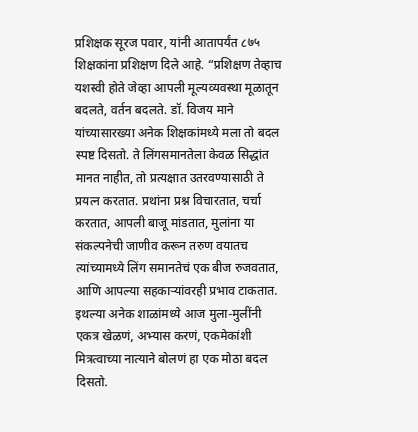प्रशिक्षक सूरज पवार, यांनी आतापर्यंत ८७५ शिक्षकांना प्रशिक्षण दिले आहे. “प्रशिक्षण तेव्हाच यशस्वी होते जेव्हा आपली मूल्यव्यवस्था मूळातून बदलते, वर्तन बदलते. डॉ. विजय माने यांच्यासारख्या अनेक शिक्षकांमध्ये मला तो बदल स्पष्ट दिसतो. ते लिंगसमानतेला केवळ सिद्धांत मानत नाहीत, तो प्रत्यक्षात उतरवण्यासाठी ते प्रयत्न करतात. प्रथांना प्रश्न विचारतात, चर्चा करतात, आपली बाजू मांडतात, मुलांना या संकल्पनेची जाणीव करून तरुण वयातच त्यांच्यामध्ये लिंग समानतेचं एक बीज रुजवतात, आणि आपल्या सहकाऱ्यांवरही प्रभाव टाकतात. इथल्या अनेक शाळांमध्ये आज मुला-मुलींनी एकत्र खेळणं, अभ्यास करणं, एकमेकांशी मित्रत्वाच्या नात्याने बोलणं हा एक मोठा बदल दिसतो.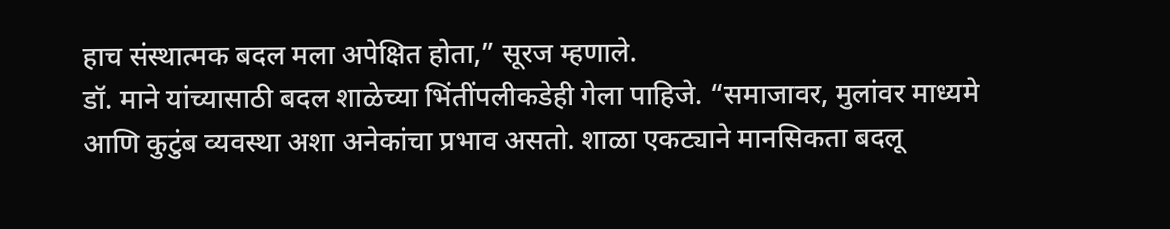हाच संस्थात्मक बदल मला अपेक्षित होता,” सूरज म्हणाले.
डॉ. माने यांच्यासाठी बदल शाळेच्या भिंतींपलीकडेही गेला पाहिजे. “समाजावर, मुलांवर माध्यमे आणि कुटुंब व्यवस्था अशा अनेकांचा प्रभाव असतो. शाळा एकट्याने मानसिकता बदलू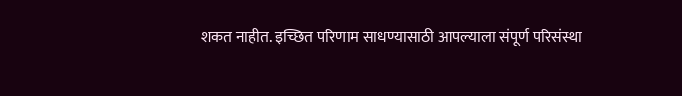शकत नाहीत. इच्छित परिणाम साधण्यासाठी आपल्याला संपूर्ण परिसंस्था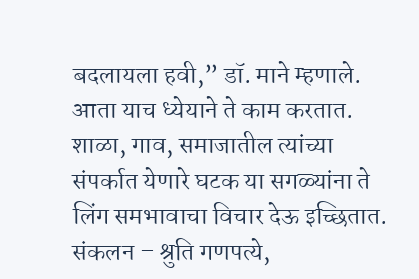बदलायला हवी,” डॉ. माने म्हणाले. आता याच ध्येयाने ते काम करतात. शाळा, गाव, समाजातील त्यांच्या संपर्कात येणारे घटक या सगळ्यांना ते लिंग समभावाचा विचार देऊ इच्छितात.
संकलन – श्रुति गणपत्ये,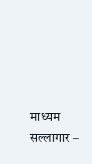माध्यम सल्लागार –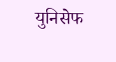युनिसेफ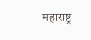महाराष्ट्र